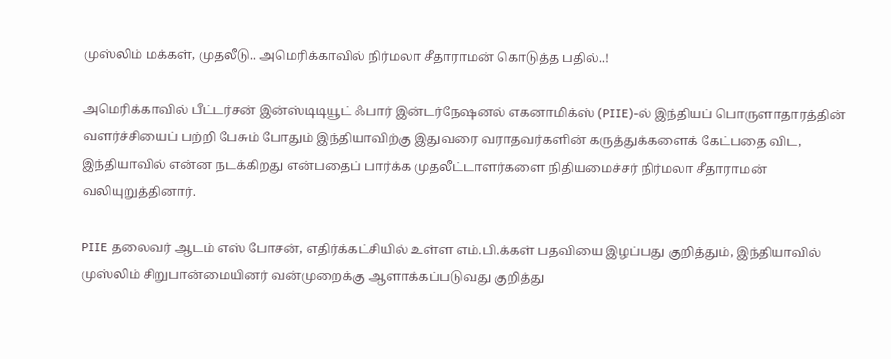முஸ்லிம் மக்கள், முதலீடு.. அமெரிக்காவில் நிர்மலா சீதாராமன் கொடுத்த பதில்..!

அமெரிக்காவில் பீட்டர்சன் இன்ஸ்டிடியூட் ஃபார் இன்டர்நேஷனல் எகனாமிக்ஸ் (PIIE)-ல் இந்தியப் பொருளாதாரத்தின் வளர்ச்சியைப் பற்றி பேசும் போதும் இந்தியாவிற்கு இதுவரை வராதவர்களின் கருத்துக்களைக் கேட்பதை விட, இந்தியாவில் என்ன நடக்கிறது என்பதைப் பார்க்க முதலீட்டாளர்களை நிதியமைச்சர் நிர்மலா சீதாராமன் வலியுறுத்தினார்.

PIIE தலைவர் ஆடம் எஸ் போசன், எதிர்க்கட்சியில் உள்ள எம்.பி.க்கள் பதவியை இழப்பது குறித்தும், இந்தியாவில் முஸ்லிம் சிறுபான்மையினர் வன்முறைக்கு ஆளாக்கப்படுவது குறித்து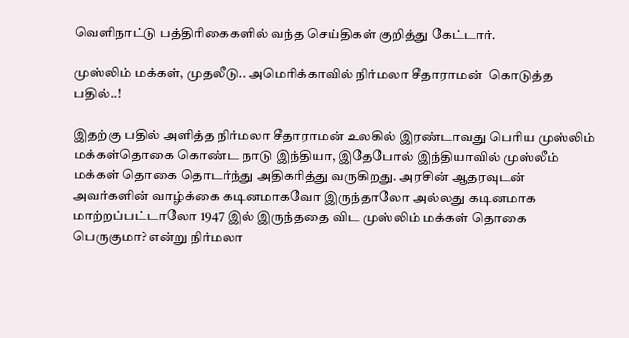வெளிநாட்டு பத்திரிகைகளில் வந்த செய்திகள் குறித்து கேட்டார்.

முஸ்லிம் மக்கள், முதலீடு.. அமெரிக்காவில் நிர்மலா சீதாராமன்  கொடுத்த பதில்..!

இதற்கு பதில் அளித்த நிர்மலா சீதாராமன் உலகில் இரண்டாவது பெரிய முஸ்லிம் மக்கள்தொகை கொண்ட நாடு இந்தியா, இதேபோல் இந்தியாவில் முஸ்லீம் மக்கள் தொகை தொடர்ந்து அதிகரித்து வருகிறது. அரசின் ஆதரவுடன் அவர்களின் வாழ்க்கை கடினமாகவோ இருந்தாலோ அல்லது கடினமாக மாற்றப்பட்டாலோ 1947 இல் இருந்ததை விட முஸ்லிம் மக்கள் தொகை பெருகுமா? என்று நிர்மலா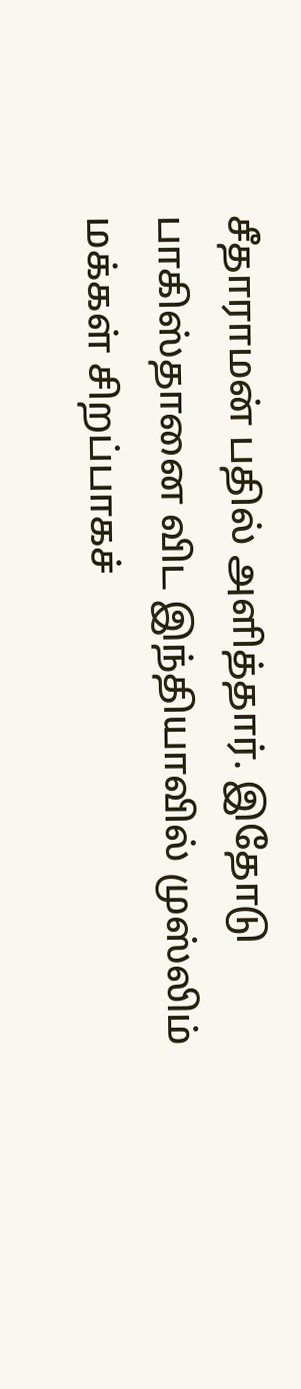சீதாராமன் பதில் அளித்தார். இதோடு பாகிஸ்தானை விட இந்தியாவில் முஸ்லிம் மக்கள் சிறப்பாகச்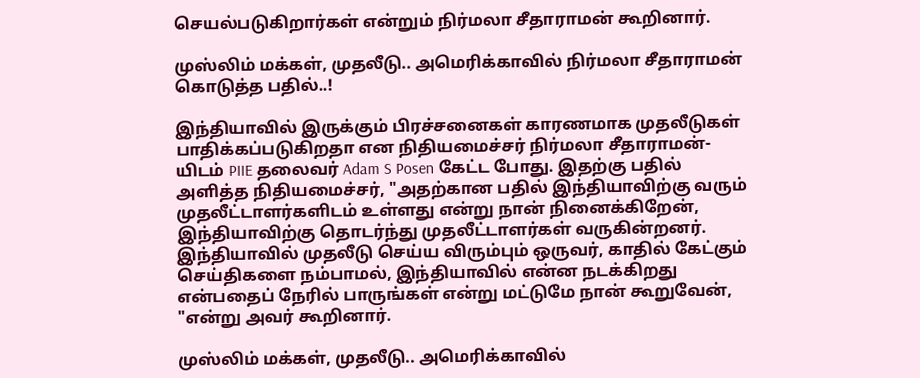செயல்படுகிறார்கள் என்றும் நிர்மலா சீதாராமன் கூறினார்.

முஸ்லிம் மக்கள், முதலீடு.. அமெரிக்காவில் நிர்மலா சீதாராமன்  கொடுத்த பதில்..!

இந்தியாவில் இருக்கும் பிரச்சனைகள் காரணமாக முதலீடுகள் பாதிக்கப்படுகிறதா என நிதியமைச்சர் நிர்மலா சீதாராமன்-யிடம் PIIE தலைவர் Adam S Posen கேட்ட போது. இதற்கு பதில் அளித்த நிதியமைச்சர், "அதற்கான பதில் இந்தியாவிற்கு வரும் முதலீட்டாளர்களிடம் உள்ளது என்று நான் நினைக்கிறேன், இந்தியாவிற்கு தொடர்ந்து முதலீட்டாளர்கள் வருகின்றனர். இந்தியாவில் முதலீடு செய்ய விரும்பும் ஒருவர், காதில் கேட்கும் செய்திகளை நம்பாமல், இந்தியாவில் என்ன நடக்கிறது என்பதைப் நேரில் பாருங்கள் என்று மட்டுமே நான் கூறுவேன், "என்று அவர் கூறினார்.

முஸ்லிம் மக்கள், முதலீடு.. அமெரிக்காவில்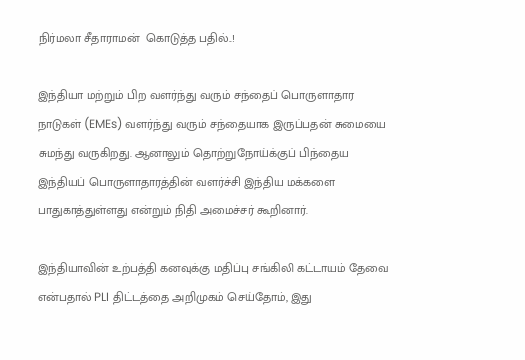நிர்மலா சீதாராமன்  கொடுத்த பதில்..!

இந்தியா மற்றும் பிற வளர்ந்து வரும் சந்தைப் பொருளாதார நாடுகள் (EMEs) வளர்ந்து வரும் சந்தையாக இருப்பதன் சுமையை சுமந்து வருகிறது. ஆனாலும் தொற்றுநோய்க்குப் பிந்தைய இந்தியப் பொருளாதாரத்தின் வளர்ச்சி இந்திய மக்களை பாதுகாத்துள்ளது என்றும் நிதி அமைச்சர் கூறினார்.

இந்தியாவின் உற்பத்தி கனவுக்கு மதிப்பு சங்கிலி கட்டாயம் தேவை என்பதால் PLI திட்டத்தை அறிமுகம் செய்தோம், இது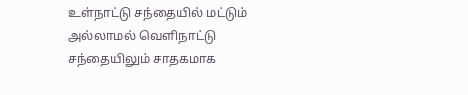உள்நாட்டு சந்தையில் மட்டும் அல்லாமல் வெளிநாட்டு சந்தையிலும் சாதகமாக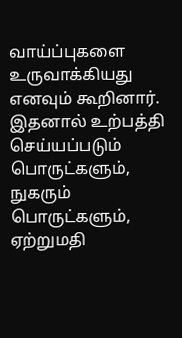வாய்ப்புகளை உருவாக்கியது எனவும் கூறினார். இதனால் உற்பத்தி செய்யப்படும் பொருட்களும், நுகரும் பொருட்களும், ஏற்றுமதி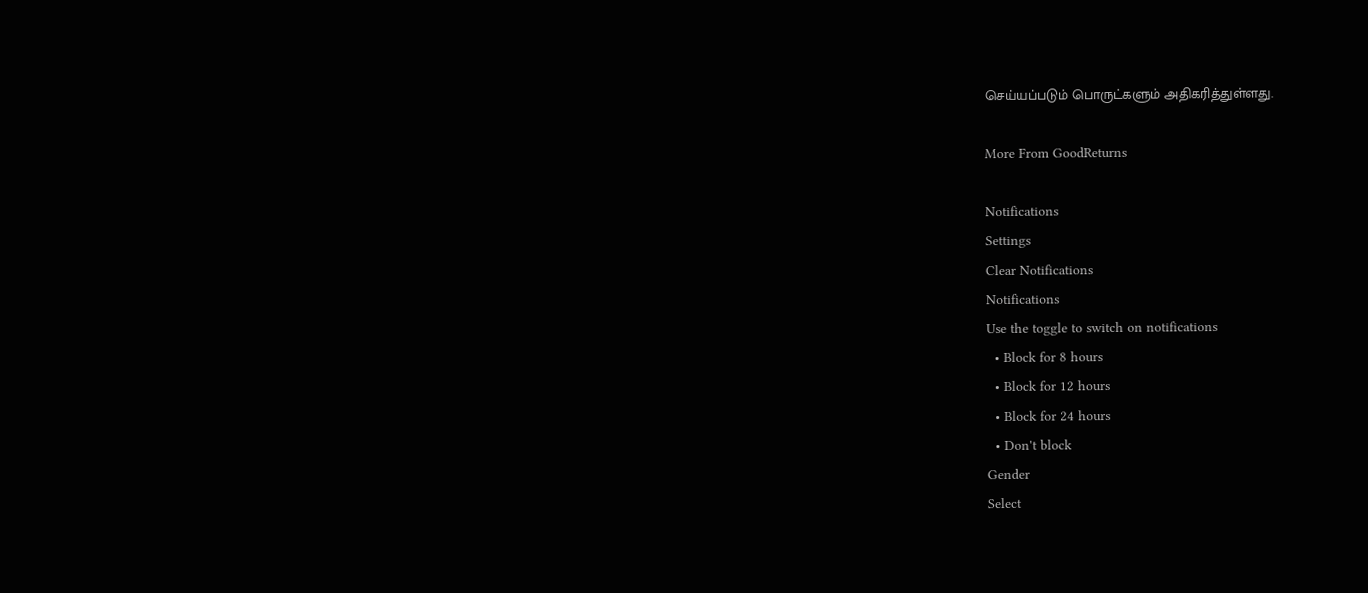செய்யப்படும் பொருட்களும் அதிகரித்துள்ளது.

More From GoodReturns

Notifications
Settings
Clear Notifications
Notifications
Use the toggle to switch on notifications
  • Block for 8 hours
  • Block for 12 hours
  • Block for 24 hours
  • Don't block
Gender
Select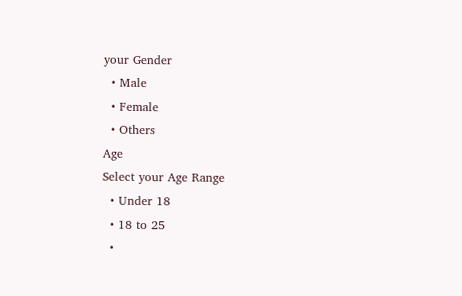your Gender
  • Male
  • Female
  • Others
Age
Select your Age Range
  • Under 18
  • 18 to 25
  •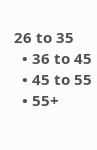26 to 35
  • 36 to 45
  • 45 to 55
  • 55+